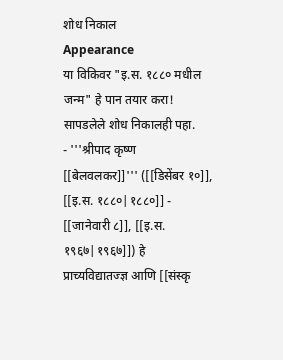शोध निकाल
Appearance
या विकिवर "इ.स. १८८० मधील जन्म" हे पान तयार करा! सापडलेले शोध निकालही पहा.
- '''श्रीपाद कृष्ण [[बेलवलकर]]''' ([[डिसेंबर १०]], [[इ.स. १८८०|१८८०]] - [[जानेवारी ८]], [[इ.स. १९६७|१९६७]]) हे प्राच्यविद्यातज्ज्ञ आणि [[संस्कृ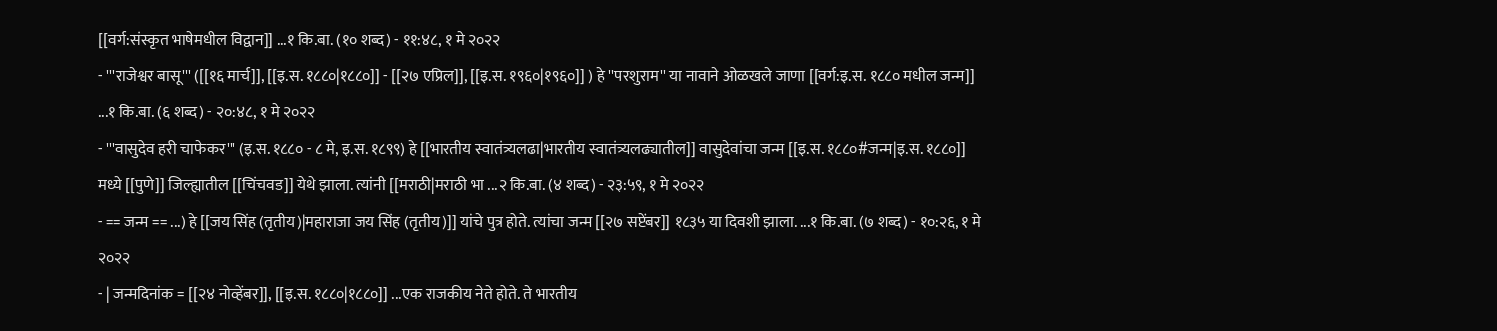[[वर्ग:संस्कृत भाषेमधील विद्वान]] ...१ कि.बा. (१० शब्द) - ११:४८, १ मे २०२२
- '''राजेश्वर बासू''' ([[१६ मार्च]], [[इ.स. १८८०|१८८०]] - [[२७ एप्रिल]], [[इ.स. १९६०|१९६०]] ) हे ''परशुराम'' या नावाने ओळखले जाणा [[वर्ग:इ.स. १८८० मधील जन्म]] ...१ कि.बा. (६ शब्द) - २०:४८, १ मे २०२२
- '''वासुदेव हरी चाफेकर''' (इ.स. १८८० - ८ मे, इ.स. १८९९) हे [[भारतीय स्वातंत्र्यलढा|भारतीय स्वातंत्र्यलढ्यातील]] वासुदेवांचा जन्म [[इ.स. १८८०#जन्म|इ.स. १८८०]] मध्ये [[पुणे]] जिल्ह्यातील [[चिंचवड]] येथे झाला. त्यांनी [[मराठी|मराठी भा ...२ कि.बा. (४ शब्द) - २३:५९, १ मे २०२२
- == जन्म == ...) हे [[जय सिंह (तृतीय)|महाराजा जय सिंह (तृतीय)]] यांचे पुत्र होते. त्यांचा जन्म [[२७ सप्टेंबर]] १८३५ या दिवशी झाला. ...१ कि.बा. (७ शब्द) - १०:२६, १ मे २०२२
- | जन्मदिनांक = [[२४ नोव्हेंबर]], [[इ.स. १८८०|१८८०]] ...एक राजकीय नेते होते. ते भारतीय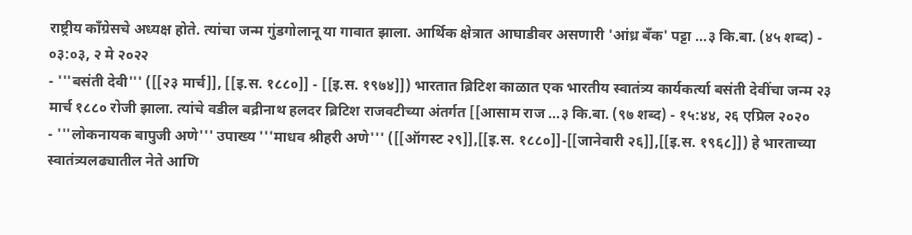राष्ट्रीय काँग्रेसचे अध्यक्ष होते. त्यांचा जन्म गुंडगोलानू या गावात झाला. आर्थिक क्षेत्रात आघाडीवर असणारी 'आंध्र बँक' पट्टा ...३ कि.बा. (४५ शब्द) - ०३:०३, २ मे २०२२
- '''बसंती देवी''' ([[२३ मार्च]], [[इ.स. १८८०]] - [[इ.स. १९७४]]) भारतात ब्रिटिश काळात एक भारतीय स्वातंत्र्य कार्यकर्त्या बसंती देवींचा जन्म २३ मार्च १८८० रोजी झाला. त्यांचे वडील बद्रीनाथ हलदर ब्रिटिश राजवटीच्या अंतर्गत [[आसाम राज ...३ कि.बा. (९७ शब्द) - १५:४४, २६ एप्रिल २०२०
- '''लोकनायक बापुजी अणे''' उपाख्य '''माधव श्रीहरी अणे''' ([[ऑगस्ट २९]],[[इ.स. १८८०]]-[[जानेवारी २६]],[[इ.स. १९६८]]) हे भारताच्या स्वातंत्र्यलढ्यातील नेते आणि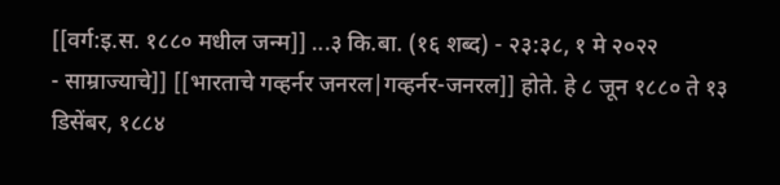[[वर्ग:इ.स. १८८० मधील जन्म]] ...३ कि.बा. (१६ शब्द) - २३:३८, १ मे २०२२
- साम्राज्याचे]] [[भारताचे गव्हर्नर जनरल|गव्हर्नर-जनरल]] होते. हे ८ जून १८८० ते १३ डिसेंबर, १८८४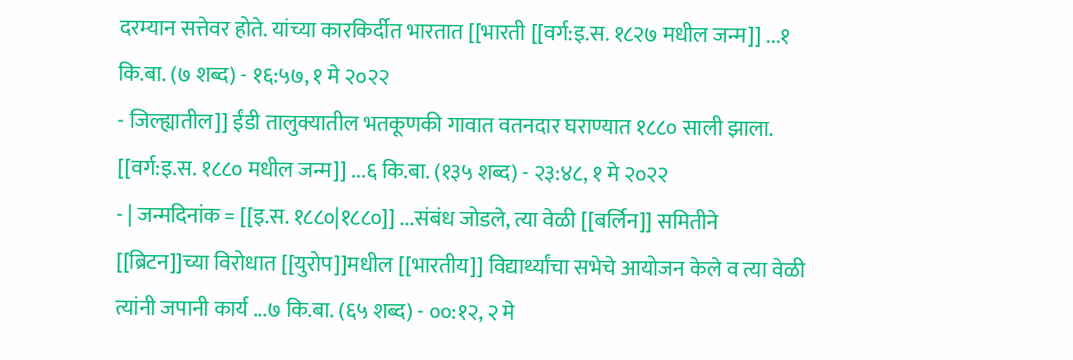दरम्यान सत्तेवर होते. यांच्या कारकिर्दीत भारतात [[भारती [[वर्ग:इ.स. १८२७ मधील जन्म]] ...१ कि.बा. (७ शब्द) - १६:५७, १ मे २०२२
- जिल्ह्यातील]] ईंडी तालुक्यातील भतकूणकी गावात वतनदार घराण्यात १८८० साली झाला. [[वर्ग:इ.स. १८८० मधील जन्म]] ...६ कि.बा. (१३५ शब्द) - २३:४८, १ मे २०२२
- | जन्मदिनांक = [[इ.स. १८८०|१८८०]] ...संबंध जोडले, त्या वेळी [[बर्लिन]] समितीने [[ब्रिटन]]च्या विरोधात [[युरोप]]मधील [[भारतीय]] विद्यार्थ्यांचा सभेचे आयोजन केले व त्या वेळी त्यांनी जपानी कार्य ...७ कि.बा. (६५ शब्द) - ००:१२, २ मे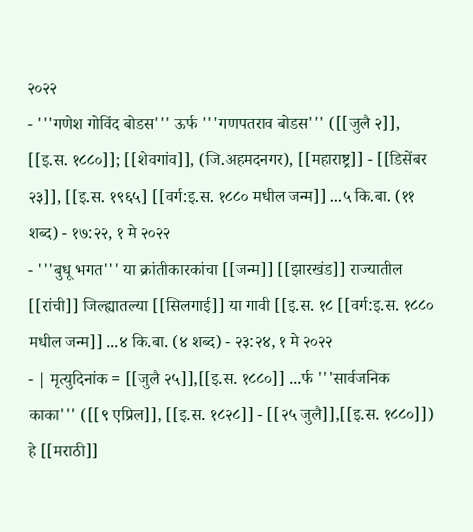२०२२
- '''गणेश गोविंद बोडस''' ऊर्फ '''गणपतराव बोडस''' ([[जुलै २]], [[इ.स. १८८०]]; [[शेवगांव]], (जि.अहमदनगर), [[महाराष्ट्र]] - [[डिसेंबर २३]], [[इ.स. १९६५] [[वर्ग:इ.स. १८८० मधील जन्म]] ...५ कि.बा. (११ शब्द) - १७:२२, १ मे २०२२
- '''बुधू भगत''' या क्रांतीकारकांचा [[जन्म]] [[झारखंड]] राज्यातील [[रांची]] जिल्ह्यातल्या [[सिलगाई]] या गावी [[इ.स. १८ [[वर्ग:इ.स. १८८० मधील जन्म]] ...४ कि.बा. (४ शब्द) - २३:२४, १ मे २०२२
- | मृत्युदिनांक = [[जुलै २५]],[[इ.स. १८८०]] ...र्फ '''सार्वजनिक काका''' ([[९ एप्रिल]], [[इ.स. १८२८]] - [[२५ जुलै]],[[इ.स. १८८०]]) हे [[मराठी]]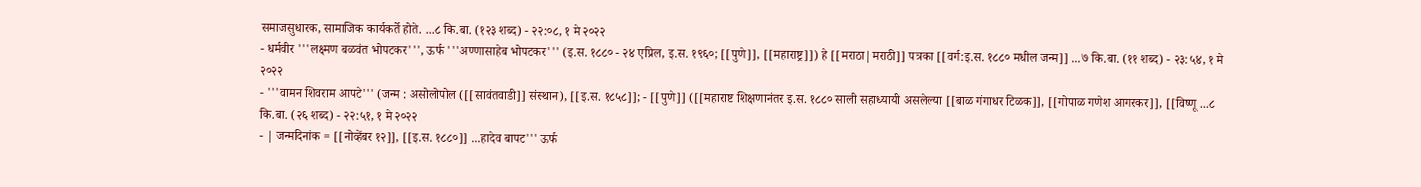समाजसुधारक, सामाजिक कार्यकर्ते होते. ...८ कि.बा. (१२३ शब्द) - २२:०८, १ मे २०२२
- धर्मवीर '''लक्ष्मण बळवंत भोपटकर''', ऊर्फ '''अण्णासाहेब भोपटकर''' (इ.स. १८८० - २४ एप्रिल, इ.स. १९६०; [[पुणे]], [[महाराष्ट्र]]) हे [[मराठा|मराठी]] पत्रका [[वर्ग:इ.स. १८८० मधील जन्म]] ...७ कि.बा. (११ शब्द) - २३:५४, १ मे २०२२
- '''वामन शिवराम आपटे''' (जन्म : असोलोपोल ([[सावंतवाडी]] संस्थान), [[इ.स. १८५८]]; - [[पुणे]] ([[महाराष्ट शिक्षणानंतर इ.स. १८८० साली सहाध्यायी असलेल्या [[बाळ गंगाधर टिळक]], [[गोपाळ गणेश आगरकर]], [[विष्णू ...८ कि.बा. (२६ शब्द) - २२:५१, १ मे २०२२
- | जन्मदिनांक = [[नोव्हेंबर १२]], [[इ.स. १८८०]] ...हादेव बापट''' ऊर्फ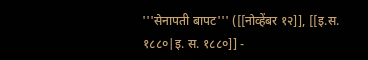'''सेनापती बापट''' ([[नोव्हेंबर १२]], [[इ.स. १८८०|इ. स. १८८०]] -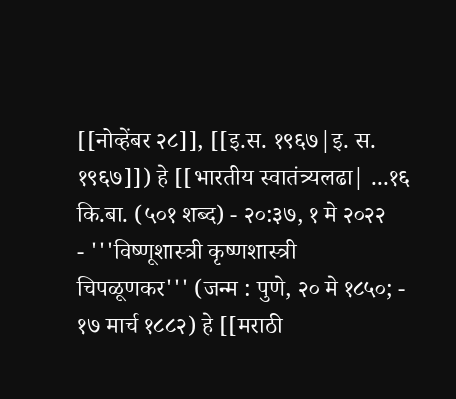[[नोव्हेंबर २८]], [[इ.स. १९६७|इ. स. १९६७]]) हे [[भारतीय स्वातंत्र्यलढा| ...१६ कि.बा. (५०१ शब्द) - २०:३७, १ मे २०२२
- '''विष्णूशास्त्री कृष्णशास्त्री चिपळूणकर''' (जन्म : पुणे, २० मे १८५०; - १७ मार्च १८८२) हे [[मराठी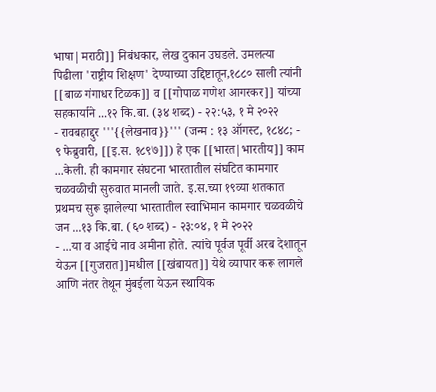भाषा|मराठी]] निबंधकार, लेख दुकान उघडले. उमलत्या पिढीला 'राष्ट्रीय शिक्षण' देण्याच्या उद्दिष्टातून,१८८० साली त्यांनी [[बाळ गंगाधर टिळक]] व [[गोपाळ गणेश आगरकर]] यांच्या सहकार्याने ...१२ कि.बा. (३४ शब्द) - २२:५३, १ मे २०२२
- रावबहाद्दुर '''{{लेखनाव}}''' (जन्म : १३ ऑगस्ट, १८४८; - ९ फेब्रुवारी, [[इ.स. १८९७]]) हे एक [[भारत|भारतीय]] काम ...केली. ही कामगार संघटना भारतातील संघटित कामगार चळवळीची सुरुवात मानली जाते. इ.स.च्या १९व्या शतकात प्रथमच सुरू झालेल्या भारतातील स्वाभिमान कामगार चळवळीचे जन ...१३ कि.बा. (६० शब्द) - २३:०४, १ मे २०२२
- ...या व आईचे नाव अमीना होते. त्यांचे पूर्वज पूर्वी अरब देशातून येऊन [[गुजरात]]मधील [[खंबायत]] येथे व्यापार करू लागले आणि नंतर तेथून मुंबईला येऊन स्थायिक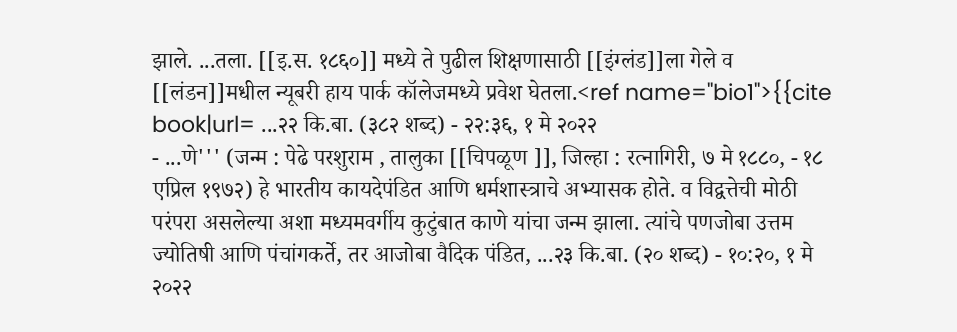झाले. ...तला. [[इ.स. १८६०]] मध्ये ते पुढील शिक्षणासाठी [[इंग्लंड]]ला गेले व [[लंडन]]मधील न्यूबरी हाय पार्क कॉलेजमध्ये प्रवेश घेतला.<ref name="bio1">{{cite book|url= ...२२ कि.बा. (३८२ शब्द) - २२:३६, १ मे २०२२
- ...णे''' (जन्म : पेढे परशुराम , तालुका [[चिपळूण ]], जिल्हा : रत्नागिरी, ७ मे १८८०, - १८ एप्रिल १९७२) हे भारतीय कायदेपंडित आणि धर्मशास्त्राचे अभ्यासक होते. व विद्वत्तेची मोठी परंपरा असलेल्या अशा मध्यमवर्गीय कुटुंबात काणे यांचा जन्म झाला. त्यांचे पणजोबा उत्तम ज्योतिषी आणि पंचांगकर्ते, तर आजोबा वैदिक पंडित, ...२३ कि.बा. (२० शब्द) - १०:२०, १ मे २०२२